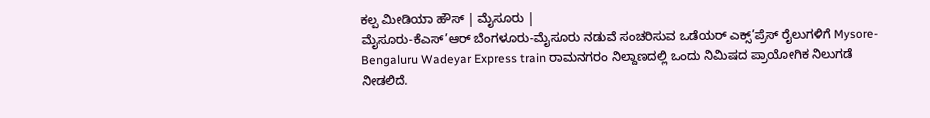ಕಲ್ಪ ಮೀಡಿಯಾ ಹೌಸ್ | ಮೈಸೂರು |
ಮೈಸೂರು-ಕೆಎಸ್’ಆರ್ ಬೆಂಗಳೂರು-ಮೈಸೂರು ನಡುವೆ ಸಂಚರಿಸುವ ಒಡೆಯರ್ ಎಕ್ಸ್’ಪ್ರೆಸ್ ರೈಲುಗಳಿಗೆ Mysore-Bengaluru Wadeyar Express train ರಾಮನಗರಂ ನಿಲ್ದಾಣದಲ್ಲಿ ಒಂದು ನಿಮಿಷದ ಪ್ರಾಯೋಗಿಕ ನಿಲುಗಡೆ ನೀಡಲಿದೆ.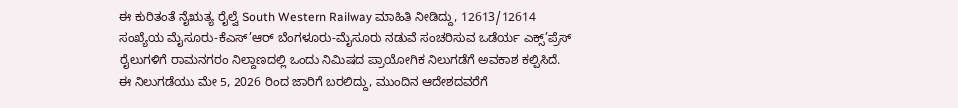ಈ ಕುರಿತಂತೆ ನೈಋತ್ಯ ರೈಲ್ವೆ South Western Railway ಮಾಹಿತಿ ನೀಡಿದ್ದು, 12613/12614 ಸಂಖ್ಯೆಯ ಮೈಸೂರು-ಕೆಎಸ್’ಆರ್ ಬೆಂಗಳೂರು-ಮೈಸೂರು ನಡುವೆ ಸಂಚರಿಸುವ ಒಡೆರ್ಯ ಎಕ್ಸ್’ಪ್ರೆಸ್ ರೈಲುಗಳಿಗೆ ರಾಮನಗರಂ ನಿಲ್ದಾಣದಲ್ಲಿ ಒಂದು ನಿಮಿಷದ ಪ್ರಾಯೋಗಿಕ ನಿಲುಗಡೆಗೆ ಅವಕಾಶ ಕಲ್ಪಿಸಿದೆ.
ಈ ನಿಲುಗಡೆಯು ಮೇ 5, 2026 ರಿಂದ ಜಾರಿಗೆ ಬರಲಿದ್ದು, ಮುಂದಿನ ಆದೇಶದವರೆಗೆ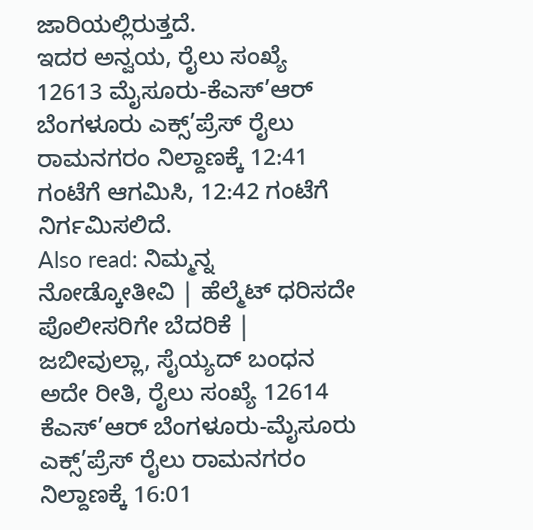ಜಾರಿಯಲ್ಲಿರುತ್ತದೆ.
ಇದರ ಅನ್ವಯ, ರೈಲು ಸಂಖ್ಯೆ 12613 ಮೈಸೂರು-ಕೆಎಸ್’ಆರ್ ಬೆಂಗಳೂರು ಎಕ್ಸ್’ಪ್ರೆಸ್ ರೈಲು ರಾಮನಗರಂ ನಿಲ್ದಾಣಕ್ಕೆ 12:41 ಗಂಟೆಗೆ ಆಗಮಿಸಿ, 12:42 ಗಂಟೆಗೆ ನಿರ್ಗಮಿಸಲಿದೆ.
Also read: ನಿಮ್ಮನ್ನ ನೋಡ್ಕೋತೀವಿ | ಹೆಲ್ಮೆಟ್ ಧರಿಸದೇ ಪೊಲೀಸರಿಗೇ ಬೆದರಿಕೆ | ಜಬೀವುಲ್ಲಾ, ಸೈಯ್ಯದ್ ಬಂಧನ
ಅದೇ ರೀತಿ, ರೈಲು ಸಂಖ್ಯೆ 12614 ಕೆಎಸ್’ಆರ್ ಬೆಂಗಳೂರು-ಮೈಸೂರು ಎಕ್ಸ್’ಪ್ರೆಸ್ ರೈಲು ರಾಮನಗರಂ ನಿಲ್ದಾಣಕ್ಕೆ 16:01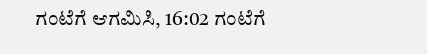ಗಂಟೆಗೆ ಆಗಮಿಸಿ, 16:02 ಗಂಟೆಗೆ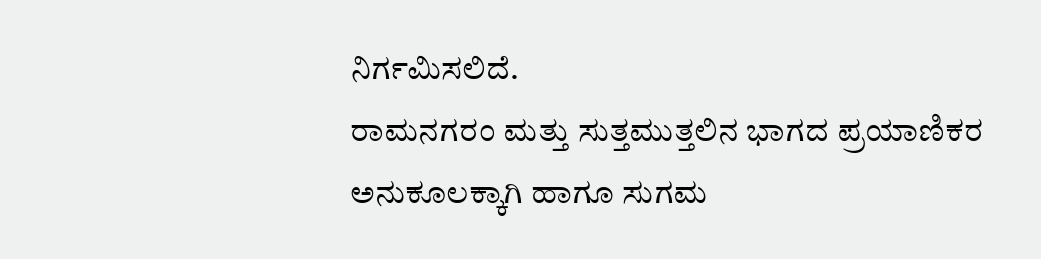ನಿರ್ಗಮಿಸಲಿದೆ.
ರಾಮನಗರಂ ಮತ್ತು ಸುತ್ತಮುತ್ತಲಿನ ಭಾಗದ ಪ್ರಯಾಣಿಕರ ಅನುಕೂಲಕ್ಕಾಗಿ ಹಾಗೂ ಸುಗಮ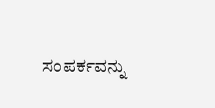ಸಂಪರ್ಕವನ್ನು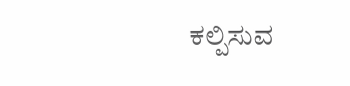ಕಲ್ಪಿಸುವ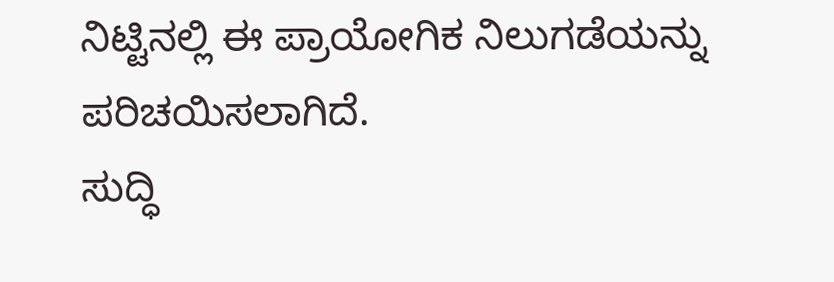ನಿಟ್ಟಿನಲ್ಲಿ ಈ ಪ್ರಾಯೋಗಿಕ ನಿಲುಗಡೆಯನ್ನು ಪರಿಚಯಿಸಲಾಗಿದೆ.
ಸುದ್ಧಿ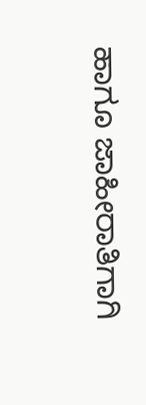ಹಾಗೂ ಜಾಹೀರಾತಿಗಾಗಿ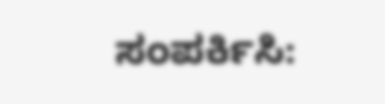ಸಂಪರ್ಕಿಸಿ: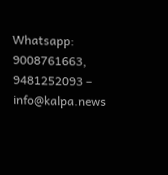Whatsapp: 9008761663, 9481252093 – info@kalpa.news